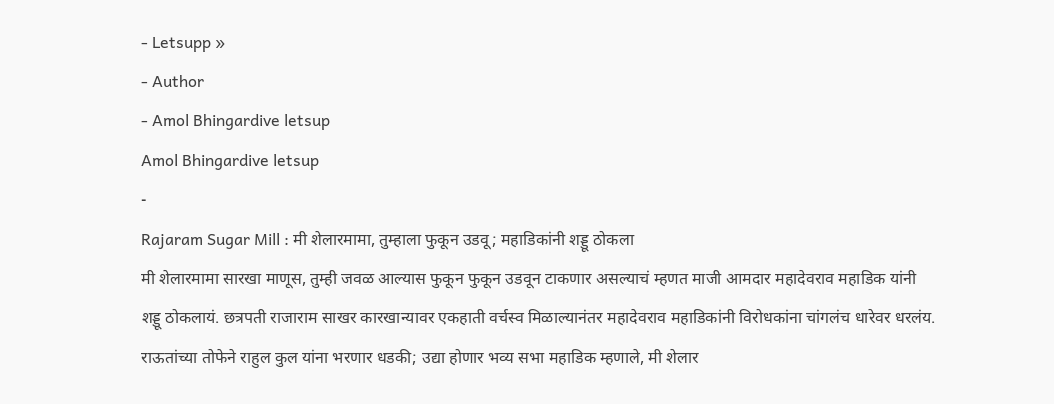- Letsupp »
- Author
- Amol Bhingardive letsup
Amol Bhingardive letsup
-
Rajaram Sugar Mill : मी शेलारमामा, तुम्हाला फुकून उडवू; महाडिकांनी शड्डू ठोकला
मी शेलारमामा सारखा माणूस, तुम्ही जवळ आल्यास फुकून फुकून उडवून टाकणार असल्याचं म्हणत माजी आमदार महादेवराव महाडिक यांनी शड्डू ठोकलायं. छत्रपती राजाराम साखर कारखान्यावर एकहाती वर्चस्व मिळाल्यानंतर महादेवराव महाडिकांनी विरोधकांना चांगलंच धारेवर धरलंय. राऊतांच्या तोफेने राहुल कुल यांना भरणार धडकी; उद्या होणार भव्य सभा महाडिक म्हणाले, मी शेलार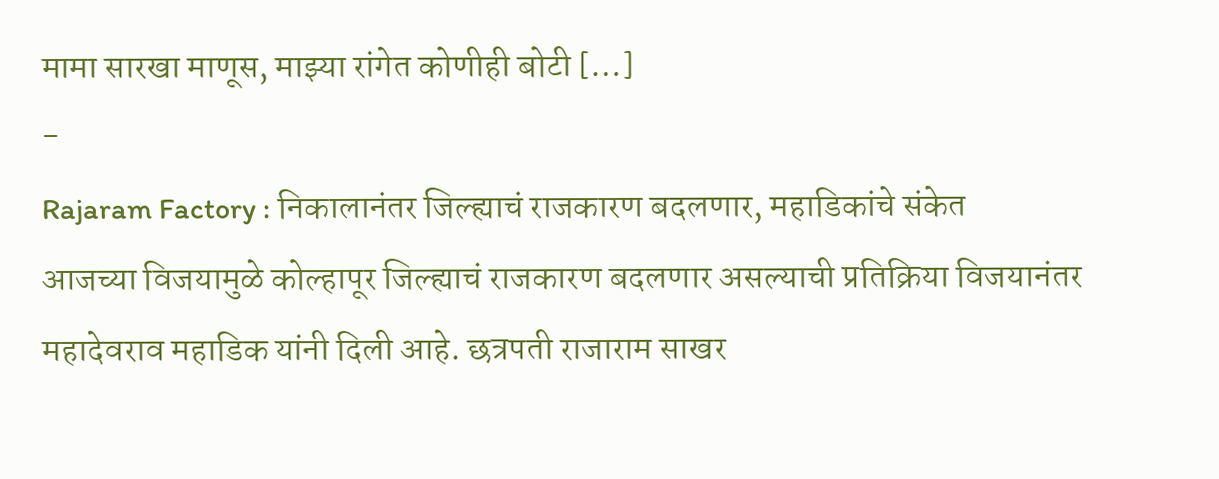मामा सारखा माणूस, माझ्या रांगेत कोणीही बोटी […]
-
Rajaram Factory : निकालानंतर जिल्ह्याचं राजकारण बदलणार, महाडिकांचे संकेत
आजच्या विजयामुळे कोल्हापूर जिल्ह्याचं राजकारण बदलणार असल्याची प्रतिक्रिया विजयानंतर महादेवराव महाडिक यांनी दिली आहे. छत्रपती राजाराम साखर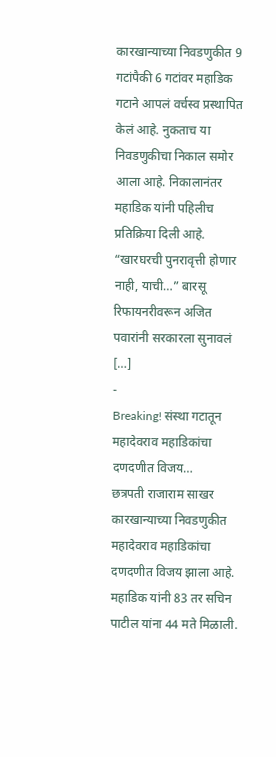कारखान्याच्या निवडणुकीत 9 गटांपैकी 6 गटांवर महाडिक गटाने आपलं वर्चस्व प्रस्थापित केलं आहे. नुकताच या निवडणुकीचा निकाल समोर आला आहे. निकालानंतर महाडिक यांनी पहिलीच प्रतिक्रिया दिली आहे. “खारघरची पुनरावृत्ती होणार नाही, याची…” बारसू रिफायनरीवरून अजित पवारांनी सरकारला सुनावलं […]
-
Breaking! संस्था गटातून महादेवराव महाडिकांचा दणदणीत विजय…
छत्रपती राजाराम साखर कारखान्याच्या निवडणुकीत महादेवराव महाडिकांचा दणदणीत विजय झाला आहे. महाडिक यांनी 83 तर सचिन पाटील यांना 44 मते मिळाली.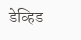डेव्हिड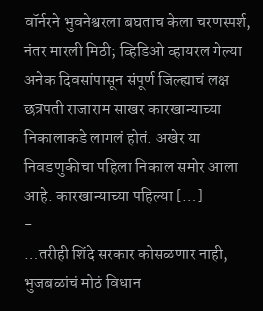वॉर्नरने भुवनेश्वरला बघताच केला चरणस्पर्श, नंतर मारली मिठी; व्हिडिओ व्हायरल गेल्या अनेक दिवसांपासून संपूर्ण जिल्ह्याचं लक्ष छत्रपती राजाराम साखर कारखान्याच्या निकालाकडे लागलं होतं. अखेर या निवडणुकीचा पहिला निकाल समोर आला आहे. कारखान्याच्या पहिल्या […]
-
…तरीही शिंदे सरकार कोसळणार नाही, भुजबळांचं मोठं विधान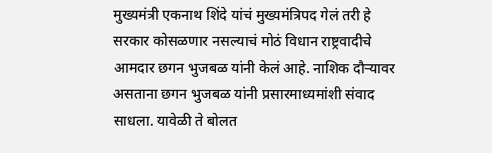मुख्यमंत्री एकनाथ शिंदे यांचं मुख्यमंत्रिपद गेलं तरी हे सरकार कोसळणार नसल्याचं मोठं विधान राष्ट्रवादीचे आमदार छगन भुजबळ यांनी केलं आहे. नाशिक दौऱ्यावर असताना छगन भुजबळ यांनी प्रसारमाध्यमांशी संवाद साधला. यावेळी ते बोलत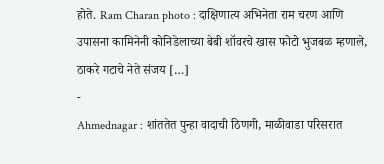होते. Ram Charan photo : दाक्षिणात्य अभिनेता राम चरण आणि उपासना कामिनेनी कोनिडेलाच्या बेबी शॉवरचे खास फोटो भुजबळ म्हणाले, ठाकरे गटाचे नेते संजय […]
-
Ahmednagar : शांततेत पुन्हा वादाची ठिणगी, माळीवाडा परिसरात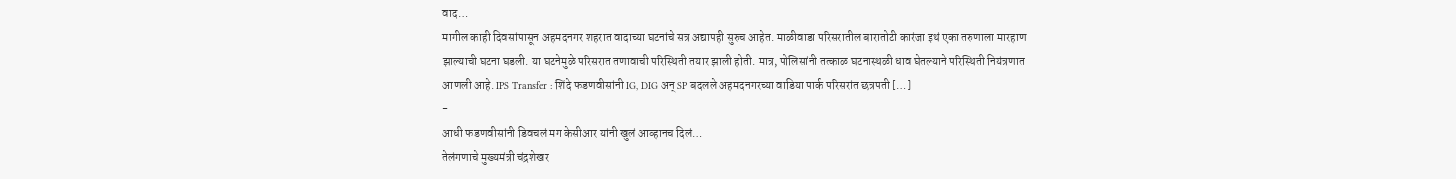वाद…
मागील काही दिवसांपासून अहमदनगर शहरात वादाच्या घटनांचे सत्र अद्यापही सुरुच आहेत. माळीवाडा परिसरातील बारातोटी कारंजा इथं एका तरुणाला मारहाण झाल्याची घटना घडली. या घटनेमुळे परिसरात तणावाची परिस्थिती तयार झाली होती. मात्र, पोलिसांनी तत्काळ घटनास्थळी धाव घेतल्याने परिस्थिती नियंत्रणात आणली आहे. IPS Transfer : शिंदे फडणवीसांनी IG, DIG अन् SP बदलले अहमदनगरच्या वाडिया पार्क परिसरांत छत्रपती […]
-
आधी फडणवीसांनी डिवचलं मग केसीआर यांनी खुलं आव्हानच दिलं…
तेलंगणाचे मुख्यमंत्री चंद्रशेखर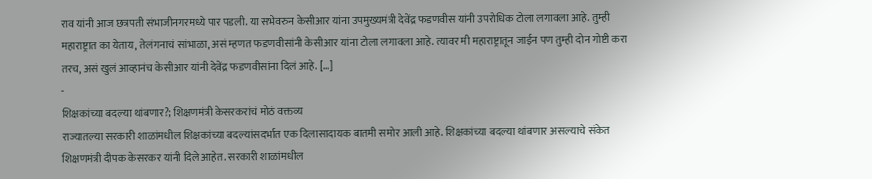राव यांनी आज छत्रपती संभाजीनगरमध्ये पार पडली. या सभेवरुन केसीआर यांना उपमुख्यमंत्री देवेंद्र फडणवीस यांनी उपरोधिक टोला लगावला आहे. तुम्ही महाराष्ट्रात का येताय, तेलंगनाचं सांभाळा, असं म्हणत फडणवीसांनी केसीआर यांना टोला लगावला आहे. त्यावर मी महाराष्ट्रातून जाईन पण तुम्ही दोन गोष्टी करा तरच, असं खुलं आव्हानंच केसीआर यांनी देवेंद्र फडणवीसांना दिलं आहे. […]
-
शिक्षकांच्या बदल्या थांबणार?; शिक्षणमंत्री केसरकरांचं मोठं वक्तव्य
राज्यातल्या सरकारी शाळांमधील शिक्षकांच्या बदल्यांसदर्भात एक दिलासादायक बातमी समोर आली आहे. शिक्षकांच्या बदल्या थांबणार असल्याचे संकेत शिक्षणमंत्री दीपक केसरकर यांनी दिले आहेत. सरकारी शाळांमधील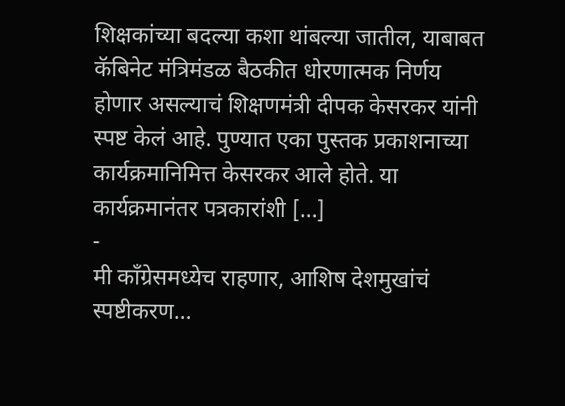शिक्षकांच्या बदल्या कशा थांबल्या जातील, याबाबत कॅबिनेट मंत्रिमंडळ बैठकीत धोरणात्मक निर्णय होणार असल्याचं शिक्षणमंत्री दीपक केसरकर यांनी स्पष्ट केलं आहे. पुण्यात एका पुस्तक प्रकाशनाच्या कार्यक्रमानिमित्त केसरकर आले होते. या कार्यक्रमानंतर पत्रकारांशी […]
-
मी काँग्रेसमध्येच राहणार, आशिष देशमुखांचं स्पष्टीकरण…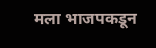मला भाजपकडून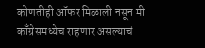कोणतीही ऑफर मिळाली नसून मी काँग्रेसमध्येच राहणार असल्याचं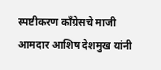स्पष्टीकरण काँग्रेसचे माजी आमदार आशिष देशमुख यांनी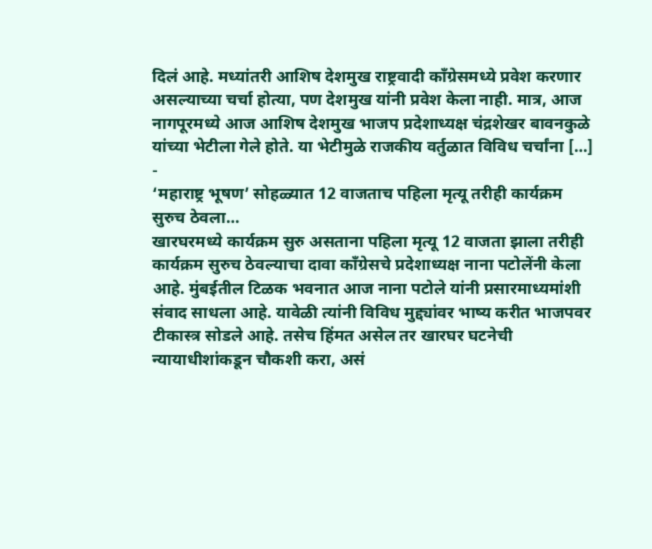दिलं आहे. मध्यांतरी आशिष देशमुख राष्ट्रवादी काँग्रेसमध्ये प्रवेश करणार असल्याच्या चर्चा होत्या, पण देशमुख यांनी प्रवेश केला नाही. मात्र, आज नागपूरमध्ये आज आशिष देशमुख भाजप प्रदेशाध्यक्ष चंद्रशेखर बावनकुळे यांच्या भेटीला गेले होते. या भेटीमुळे राजकीय वर्तुळात विविध चर्चांना […]
-
‘महाराष्ट्र भूषण’ सोहळ्यात 12 वाजताच पहिला मृत्यू तरीही कार्यक्रम सुरुच ठेवला…
खारघरमध्ये कार्यक्रम सुरु असताना पहिला मृत्यू 12 वाजता झाला तरीही कार्यक्रम सुरुच ठेवल्याचा दावा काँग्रेसचे प्रदेशाध्यक्ष नाना पटोलेंनी केला आहे. मुंबईतील टिळक भवनात आज नाना पटोले यांनी प्रसारमाध्यमांशी संवाद साधला आहे. यावेळी त्यांनी विविध मुद्द्यांवर भाष्य करीत भाजपवर टीकास्त्र सोडले आहे. तसेच हिंमत असेल तर खारघर घटनेची न्यायाधीशांकडून चौकशी करा, असं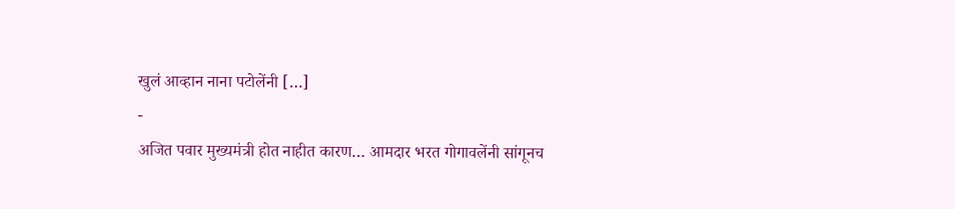खुलं आव्हान नाना पटोलेंनी […]
-
अजित पवार मुख्यमंत्री होत नाहीत कारण… आमदार भरत गोगावलेंनी सांगूनच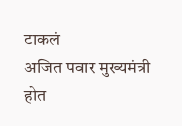टाकलं
अजित पवार मुख्यमंत्री होत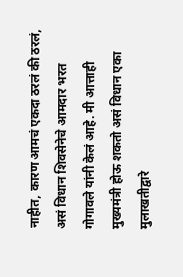नाहीत, कारण आमचं एकदा ठरलं की ठरलं, असं विधान शिवसेनेचे आमदार भरत गोगावले यांनी केलं आहे. मी आत्ताही मुख्यमंत्री होऊ शकतो असं विधान एका मुलाखतीद्वारे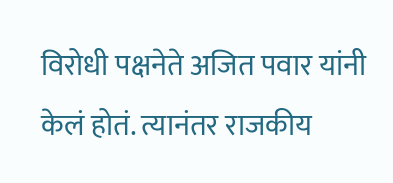विरोधी पक्षनेते अजित पवार यांनी केलं होतं. त्यानंतर राजकीय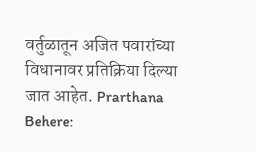वर्तुळातून अजित पवारांच्या विधानावर प्रतिक्रिया दिल्या जात आहेत. Prarthana Behere: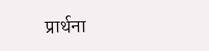प्रार्थना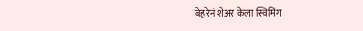बेहरेनं शेअर केला स्विमिंग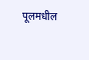पूलमधील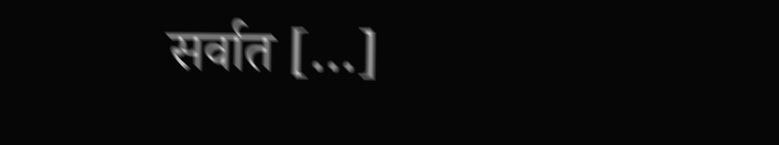सर्वात […]